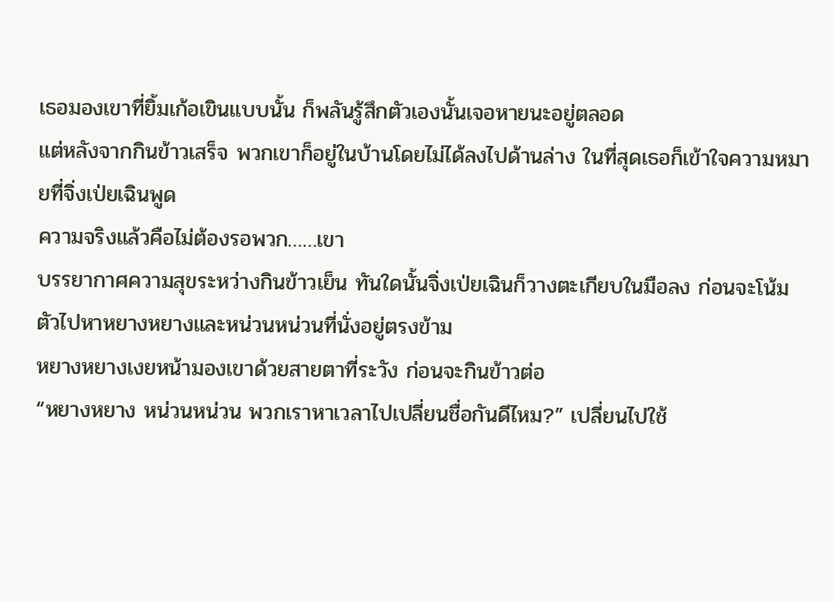เธอมองเขาที่ยิ้มเก้อเขินแบบนั้น ก็พลันรู้สึกตัวเองนั้นเจอหายนะอยู่ตลอด
แต่หลังจากกินข้าวเสร็จ พวกเขาก็อยู่ในบ้านโดยไม่ได้ลงไปด้านล่าง ในที่สุดเธอก็เข้าใจความหมายที่จิ่งเป่ยเฉินพูด
ความจริงแล้วคือไม่ต้องรอพวก……เขา
บรรยากาศความสุขระหว่างกินข้าวเย็น ทันใดนั้นจิ่งเป่ยเฉินก็วางตะเกียบในมือลง ก่อนจะโน้มตัวไปหาหยางหยางและหน่วนหน่วนที่นั่งอยู่ตรงข้าม
หยางหยางเงยหน้ามองเขาด้วยสายตาที่ระวัง ก่อนจะกินข้าวต่อ
“หยางหยาง หน่วนหน่วน พวกเราหาเวลาไปเปลี่ยนชื่อกันดีไหม?” เปลี่ยนไปใช้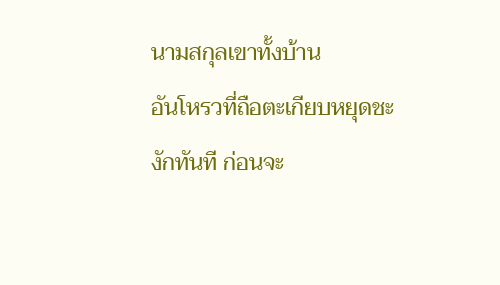นามสกุลเขาทั้งบ้าน
อันโหรวที่ถือตะเกียบหยุดชะงักทันที ก่อนจะ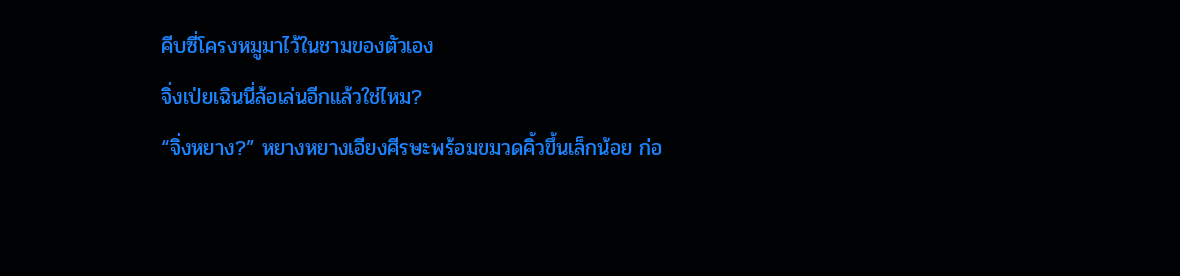คีบซี่โครงหมูมาไว้ในชามของตัวเอง
จิ่งเป่ยเฉินนี่ล้อเล่นอีกแล้วใช่ไหม?
“จิ่งหยาง?” หยางหยางเอียงศีรษะพร้อมขมวดคิ้วขึ้นเล็กน้อย ก่อ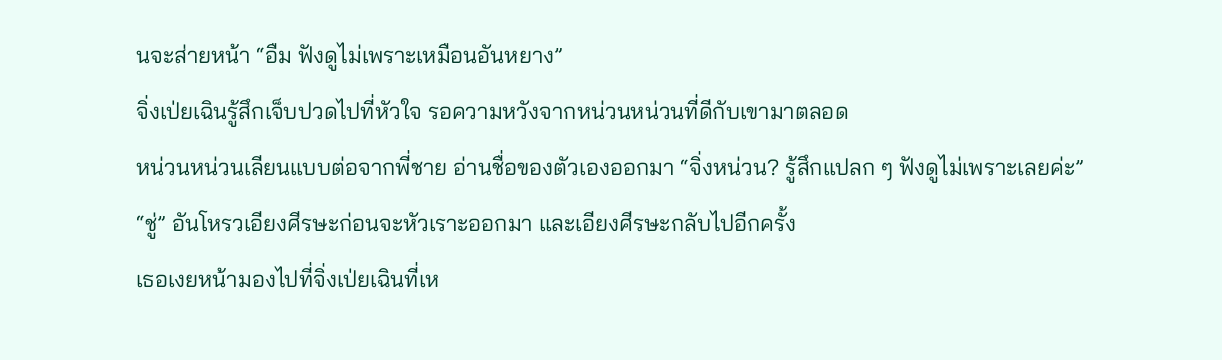นจะส่ายหน้า “อืม ฟังดูไม่เพราะเหมือนอันหยาง”
จิ่งเป่ยเฉินรู้สึกเจ็บปวดไปที่หัวใจ รอความหวังจากหน่วนหน่วนที่ดีกับเขามาตลอด
หน่วนหน่วนเลียนแบบต่อจากพี่ชาย อ่านชื่อของตัวเองออกมา “จิ่งหน่วน? รู้สึกแปลก ๆ ฟังดูไม่เพราะเลยค่ะ”
“ชู่” อันโหรวเอียงศีรษะก่อนจะหัวเราะออกมา และเอียงศีรษะกลับไปอีกครั้ง
เธอเงยหน้ามองไปที่จิ่งเป่ยเฉินที่เห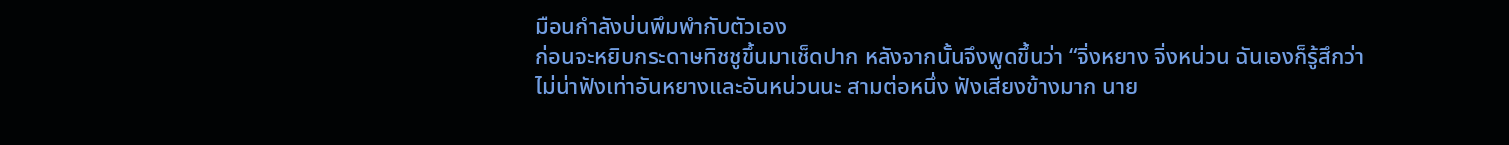มือนกำลังบ่นพึมพำกับตัวเอง
ก่อนจะหยิบกระดาษทิชชูขึ้นมาเช็ดปาก หลังจากนั้นจึงพูดขึ้นว่า “จิ่งหยาง จิ่งหน่วน ฉันเองก็รู้สึกว่าไม่น่าฟังเท่าอันหยางและอันหน่วนนะ สามต่อหนึ่ง ฟังเสียงข้างมาก นาย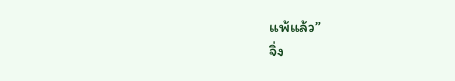แพ้แล้ว”
จิ่ง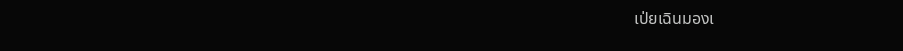เป่ยเฉินมองเ